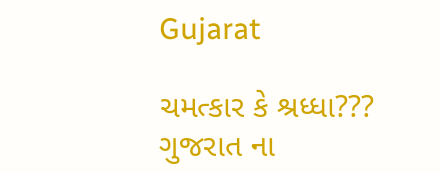Gujarat

ચમત્કાર કે શ્રધ્ધા??? ગુજરાત ના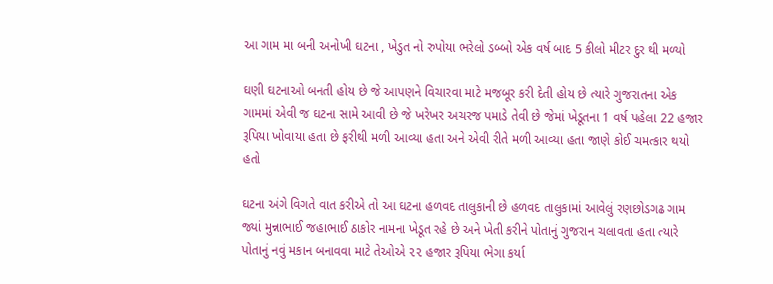આ ગામ મા બની અનોખી ઘટના , ખેડુત નો રુપોયા ભરેલો ડબ્બો એક વર્ષ બાદ 5 કીલો મીટર દુર થી મળ્યો

ઘણી ઘટનાઓ બનતી હોય છે જે આપણને વિચારવા માટે મજબૂર કરી દેતી હોય છે ત્યારે ગુજરાતના એક ગામમાં એવી જ ઘટના સામે આવી છે જે ખરેખર અચરજ પમાડે તેવી છે જેમાં ખેડૂતના 1 વર્ષ પહેલા 22 હજાર રૂપિયા ખોવાયા હતા છે ફરીથી મળી આવ્યા હતા અને એવી રીતે મળી આવ્યા હતા જાણે કોઈ ચમત્કાર થયો હતો

ઘટના અંગે વિગતે વાત કરીએ તો આ ઘટના હળવદ તાલુકાની છે હળવદ તાલુકામાં આવેલું રણછોડગઢ ગામ જ્યાં મુન્નાભાઈ જહાભાઈ ઠાકોર નામના ખેડૂત રહે છે અને ખેતી કરીને પોતાનું ગુજરાન ચલાવતા હતા ત્યારે પોતાનું નવું મકાન બનાવવા માટે તેઓએ ૨૨ હજાર રૂપિયા ભેગા કર્યા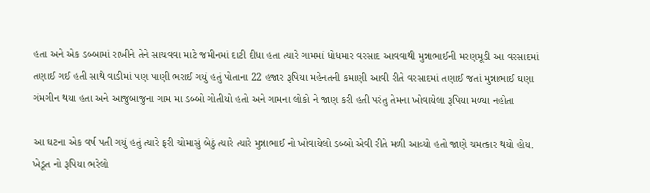હતા અને એક ડબ્બામાં રાખીને તેને સાચવવા માટે જમીનમાં દાટી દીધા હતા ત્યારે ગામમાં ધોધમાર વરસાદ આવવાથી મુન્નાભાઈની મરણમૂડી આ વરસાદમાં તણાઈ ગઈ હતી સાથે વાડીમાં પણ પાણી ભરાઈ ગયું હતું પોતાના 22 હજાર રૂપિયા મહેનતની કમાણી આવી રીતે વરસાદમાં તણાઈ જતાં મુન્નાભાઈ ઘણા ગંમગીન થયા હતા અને આજુબાજુના ગામ મા ડબ્બો ગોતીયો હતો અને ગામના લોકો ને જાણ કરી હતી પરંતુ તેમના ખોવાયેલા રૂપિયા મળ્યા નહોતા

આ ઘટના એક વર્ષ પતી ગયું હતું ત્યારે ફરી ચોમાસું બેઠું ત્યારે ત્યારે મુન્નાભાઈ નો ખોવાયેલો ડબ્બો એવી રીતે મળી આવ્યો હતો જાણે ચમત્કાર થયો હોય. ખેડૂત નો રૂપિયા ભરેલો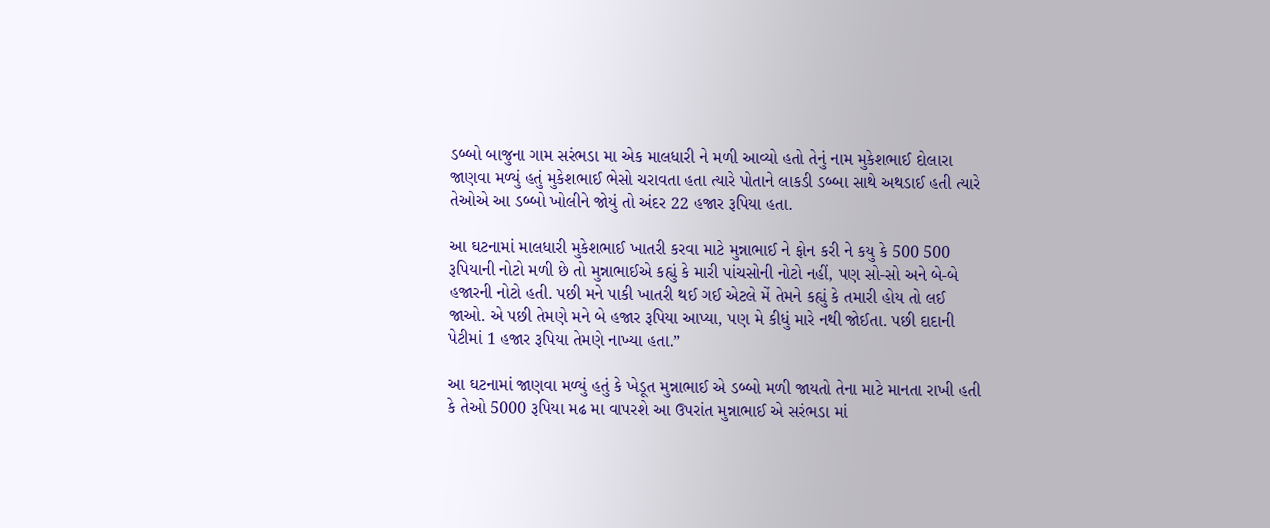ડબ્બો બાજુના ગામ સરંભડા મા એક માલધારી ને મળી આવ્યો હતો તેનું નામ મુકેશભાઈ દોલારા જાણવા મળ્યું હતું મુકેશભાઈ ભેસો ચરાવતા હતા ત્યારે પોતાને લાકડી ડબ્બા સાથે અથડાઈ હતી ત્યારે તેઓએ આ ડબ્બો ખોલીને જોયું તો અંદર 22 હજાર રૂપિયા હતા.

આ ઘટનામાં માલધારી મુકેશભાઈ ખાતરી કરવા માટે મુન્નાભાઈ ને ફોન કરી ને કયુ કે 500 500 રૂપિયાની નોટો મળી છે તો મુન્નાભાઈએ કહ્યું કે મારી પાંચસોની નોટો નહીં, પણ સો-સો અને બે-બે હજારની નોટો હતી. પછી મને પાકી ખાતરી થઈ ગઈ એટલે મેં તેમને કહ્યું કે તમારી હોય તો લઈ જાઓ. એ પછી તેમણે મને બે હજાર રૂપિયા આપ્યા, પણ મે કીધું મારે નથી જોઈતા. પછી દાદાની પેટીમાં 1 હજાર રૂપિયા તેમણે નાખ્યા હતા.”

આ ઘટનામાં જાણવા મળ્યું હતું કે ખેડૂત મુન્નાભાઈ એ ડબ્બો મળી જાયતો તેના માટે માનતા રાખી હતી કે તેઓ 5000 રૂપિયા મઢ મા વાપરશે આ ઉપરાંત મુન્નાભાઈ એ સરંભડા માં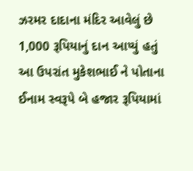ઝરમર દાદાના મંદિર આવેલું છે 1,000 રૂપિયાનું દાન આપ્યું હતું આ ઉપરાંત મુકેશભાઈ ને પોતાના ઈનામ સ્વરૂપે બે હજાર રૂપિયામાં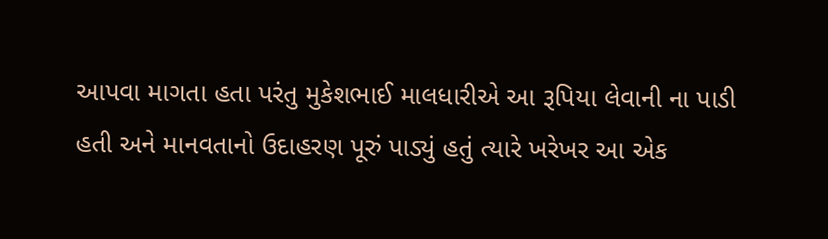આપવા માગતા હતા પરંતુ મુકેશભાઈ માલધારીએ આ રૂપિયા લેવાની ના પાડી હતી અને માનવતાનો ઉદાહરણ પૂરું પાડ્યું હતું ત્યારે ખરેખર આ એક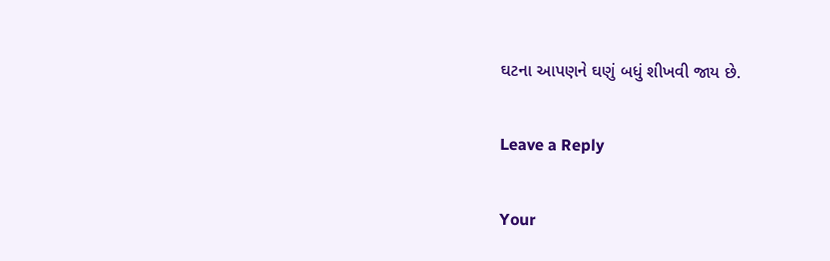ઘટના આપણને ઘણું બધું શીખવી જાય છે.

Leave a Reply

Your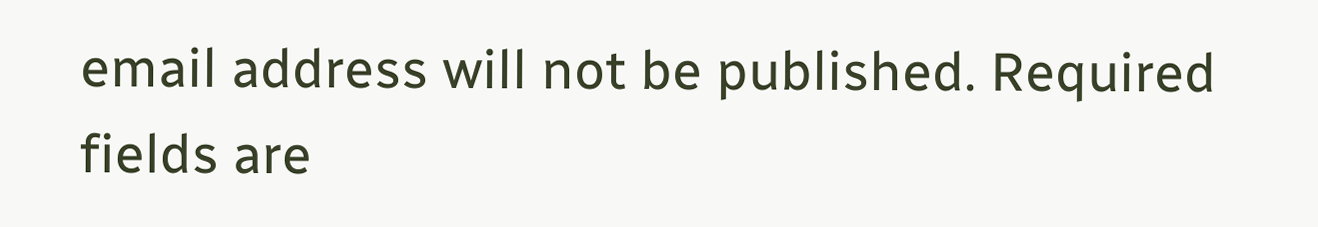email address will not be published. Required fields are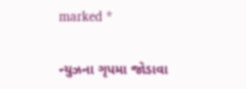marked *

ન્યુઝના ગૃપમા જોડાવા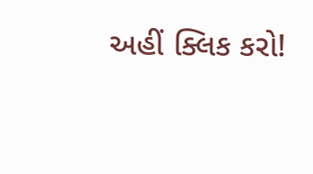અહીં ક્લિક કરો!